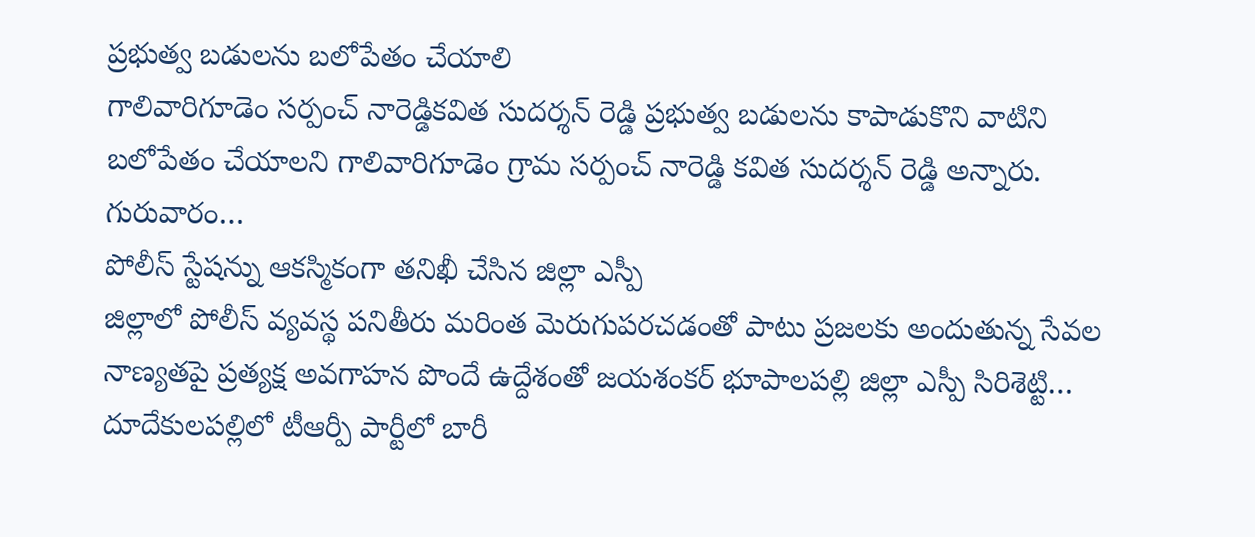ప్రభుత్వ బడులను బలోపేతం చేయాలి
గాలివారిగూడెం సర్పంచ్ నారెడ్డికవిత సుదర్శన్ రెడ్డి ప్రభుత్వ బడులను కాపాడుకొని వాటిని బలోపేతం చేయాలని గాలివారిగూడెం గ్రామ సర్పంచ్ నారెడ్డి కవిత సుదర్శన్ రెడ్డి అన్నారు. గురువారం…
పోలీస్ స్టేషన్ను ఆకస్మికంగా తనిఖీ చేసిన జిల్లా ఎస్పీ
జిల్లాలో పోలీస్ వ్యవస్థ పనితీరు మరింత మెరుగుపరచడంతో పాటు ప్రజలకు అందుతున్న సేవల నాణ్యతపై ప్రత్యక్ష అవగాహన పొందే ఉద్దేశంతో జయశంకర్ భూపాలపల్లి జిల్లా ఎస్పీ సిరిశెట్టి…
దూదేకులపల్లిలో టీఆర్పీ పార్టీలో బారీ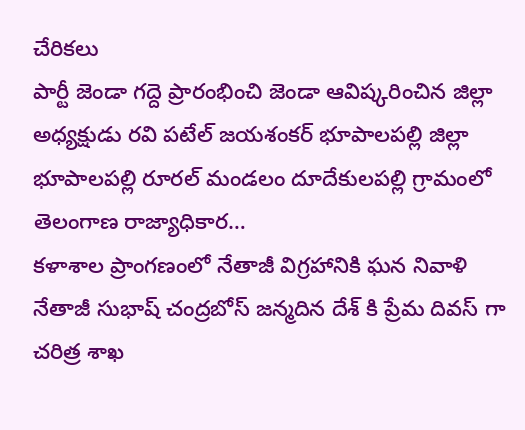చేరికలు
పార్టీ జెండా గద్దె ప్రారంభించి జెండా ఆవిష్కరించిన జిల్లా అధ్యక్షుడు రవి పటేల్ జయశంకర్ భూపాలపల్లి జిల్లా భూపాలపల్లి రూరల్ మండలం దూదేకులపల్లి గ్రామంలో తెలంగాణ రాజ్యాధికార…
కళాశాల ప్రాంగణంలో నేతాజీ విగ్రహానికి ఘన నివాళి
నేతాజీ సుభాష్ చంద్రబోస్ జన్మదిన దేశ్ కి ప్రేమ దివస్ గా చరిత్ర శాఖ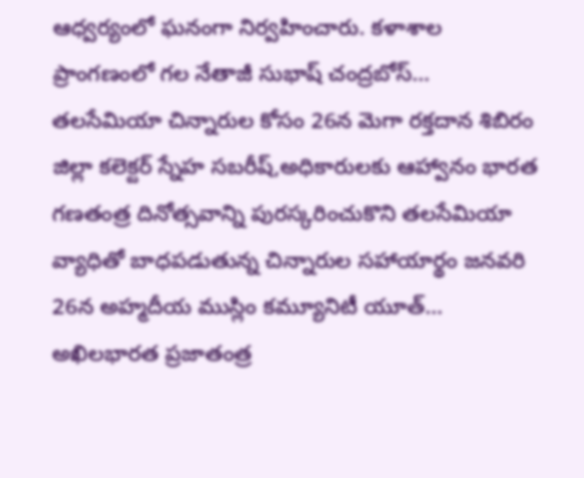ఆధ్వర్యంలో ఘనంగా నిర్వహించారు. కళాశాల ప్రాంగణంలో గల నేతాజీ సుభాష్ చంద్రబోస్…
తలసేమియా చిన్నారుల కోసం 26న మెగా రక్తదాన శిబిరం
జిల్లా కలెక్టర్ స్నేహ సబరీష్,అధికారులకు ఆహ్వానం భారత గణతంత్ర దినోత్సవాన్ని పురస్కరించుకొని తలసేమియా వ్యాధితో బాధపడుతున్న చిన్నారుల సహాయార్థం జనవరి 26న అహ్మదీయ ముస్లిం కమ్యూనిటీ యూత్…
అఖిలభారత ప్రజాతంత్ర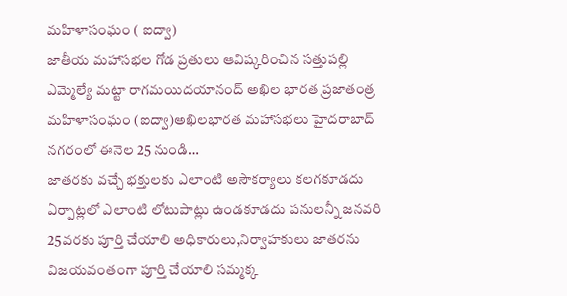మహిళాసంఘం ( ఐద్వా)
జాతీయ మహాసభల గోడ ప్రతులు ఆవిష్కరించిన సత్తుపల్లి ఎమ్మెల్యే మట్టా రాగమయిదయానంద్ అఖిల భారత ప్రజాతంత్ర మహిళాసంఘం (ఐద్వా)అఖిలభారత మహాసభలు హైదరాబాద్ నగరంలో ఈనెల 25 నుండి…
జాతరకు వచ్చే భక్తులకు ఎలాంటి అసౌకర్యాలు కలగకూడదు
ఏర్పాట్లలో ఎలాంటి లోటుపాట్లు ఉండకూడదు పనులన్నీ జనవరి 25వరకు పూర్తి చేయాలి అధికారులు,నిర్వాహకులు జాతరను విజయవంతంగా పూర్తి చేయాలి సమ్మక్క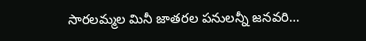సారలమ్మల మినీ జాతరల పనులన్నీ జనవరి…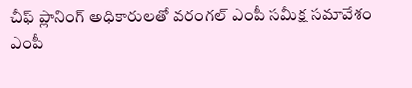చీఫ్ ప్లానింగ్ అధికారులతో వరంగల్ ఎంపీ సమీక్ష సమావేశం
ఎంపీ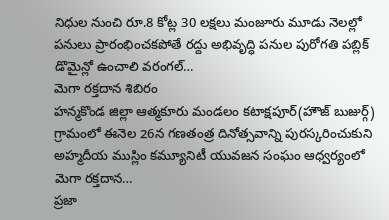నిధుల నుంచి రూ.8 కోట్ల 30 లక్షలు మంజూరు మూడు నెలల్లో పనులు ప్రారంభించకపోతే రద్దు అభివృద్ధి పనుల పురోగతి పబ్లిక్ డొమైన్లో ఉంచాలి వరంగల్…
మెగా రక్తదాన శిబిరం
హన్మకొండ జిల్లా ఆత్మకూరు మండలం కటాక్షపూర్(హౌజ్ బుజుర్గ్) గ్రామంలో ఈనెల 26న గణతంత్ర దినోత్సవాన్ని పురస్కరించుకుని అహ్మదీయ ముస్లిం కమ్యూనిటీ యువజన సంఘం ఆధ్వర్యంలో మెగా రక్తదాన…
ప్రజా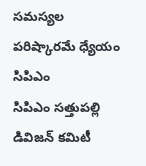సమస్యల పరిష్కారమే ధ్యేయం సిపిఎం
సిపిఎం సత్తుపల్లి డివిజన్ కమిటీ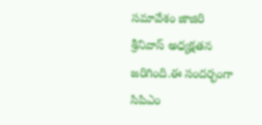సమావేశం జాజిరి శ్రీనివాస్ అధ్యక్షతన జరిగింది.ఈ సందర్భంగా సిపిఎం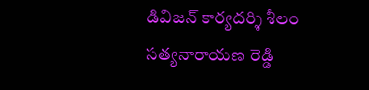డివిజన్ కార్యదర్శి శీలం సత్యనారాయణ రెడ్డి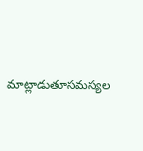మాట్లాడుతూసమస్యల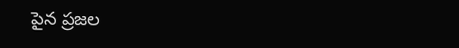పైన ప్రజల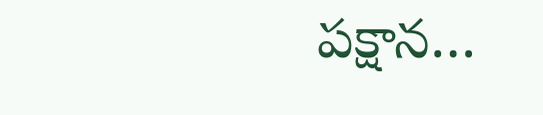పక్షాన…